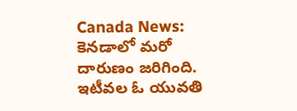Canada News: కెనడాలో మరో దారుణం జరిగింది. ఇటీవల ఓ యువతి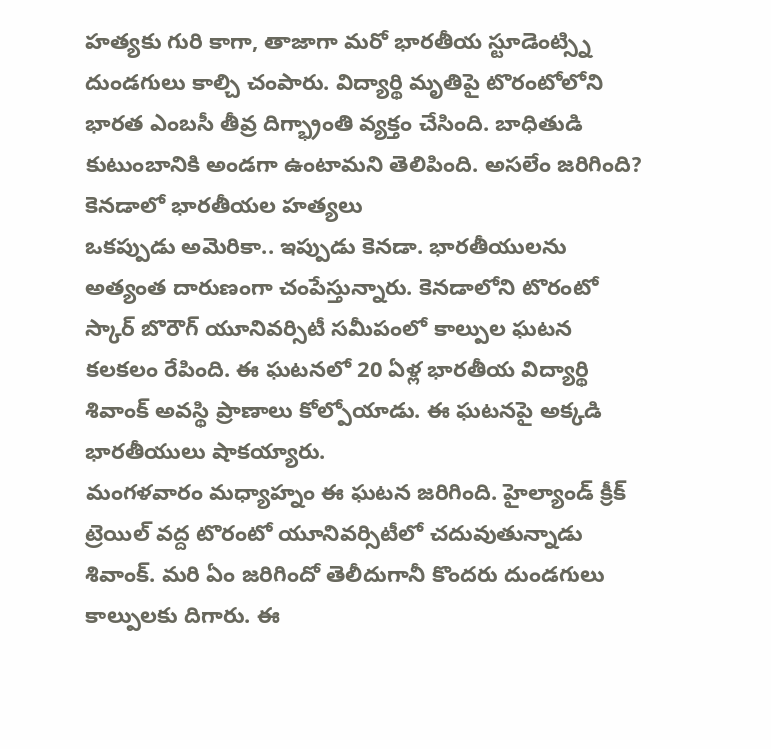హత్యకు గురి కాగా, తాజాగా మరో భారతీయ స్టూడెంట్స్ని దుండగులు కాల్చి చంపారు. విద్యార్థి మృతిపై టొరంటోలోని భారత ఎంబసీ తీవ్ర దిగ్భ్రాంతి వ్యక్తం చేసింది. బాధితుడి కుటుంబానికి అండగా ఉంటామని తెలిపింది. అసలేం జరిగింది?
కెనడాలో భారతీయల హత్యలు
ఒకప్పుడు అమెరికా.. ఇప్పుడు కెనడా. భారతీయులను అత్యంత దారుణంగా చంపేస్తున్నారు. కెనడాలోని టొరంటో స్కార్ బొరౌగ్ యూనివర్సిటీ సమీపంలో కాల్పుల ఘటన కలకలం రేపింది. ఈ ఘటనలో 20 ఏళ్ల భారతీయ విద్యార్థి శివాంక్ అవస్థి ప్రాణాలు కోల్పోయాడు. ఈ ఘటనపై అక్కడి భారతీయులు షాకయ్యారు.
మంగళవారం మధ్యాహ్నం ఈ ఘటన జరిగింది. హైల్యాండ్ క్రీక్ ట్రెయిల్ వద్ద టొరంటో యూనివర్సిటీలో చదువుతున్నాడు శివాంక్. మరి ఏం జరిగిందో తెలీదుగానీ కొందరు దుండగులు కాల్పులకు దిగారు. ఈ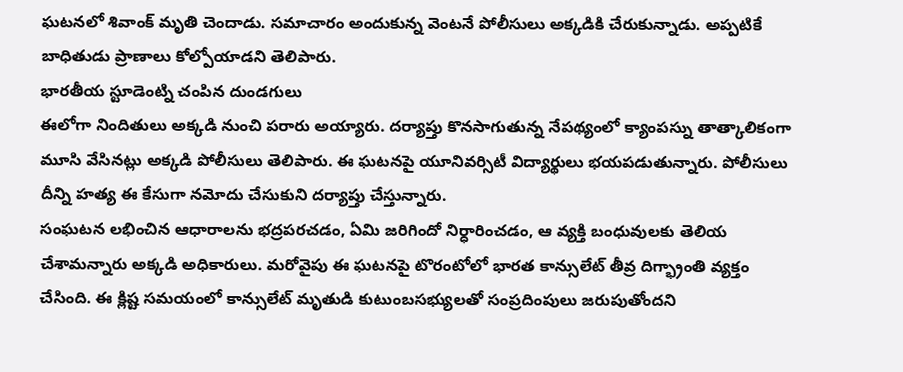ఘటనలో శివాంక్ మృతి చెందాడు. సమాచారం అందుకున్న వెంటనే పోలీసులు అక్కడికి చేరుకున్నాడు. అప్పటికే బాధితుడు ప్రాణాలు కోల్పోయాడని తెలిపారు.
భారతీయ స్టూడెంట్ని చంపిన దుండగులు
ఈలోగా నిందితులు అక్కడి నుంచి పరారు అయ్యారు. దర్యాప్తు కొనసాగుతున్న నేపథ్యంలో క్యాంపస్ను తాత్కాలికంగా మూసి వేసినట్లు అక్కడి పోలీసులు తెలిపారు. ఈ ఘటనపై యూనివర్సిటీ విద్యార్థులు భయపడుతున్నారు. పోలీసులు దీన్ని హత్య ఈ కేసుగా నమోదు చేసుకుని దర్యాప్తు చేస్తున్నారు.
సంఘటన లభించిన ఆధారాలను భద్రపరచడం, ఏమి జరిగిందో నిర్ధారించడం, ఆ వ్యక్తి బంధువులకు తెలియ చేశామన్నారు అక్కడి అధికారులు. మరోవైపు ఈ ఘటనపై టొరంటోలో భారత కాన్సులేట్ తీవ్ర దిగ్భ్రాంతి వ్యక్తం చేసింది. ఈ క్లిష్ట సమయంలో కాన్సులేట్ మృతుడి కుటుంబసభ్యులతో సంప్రదింపులు జరుపుతోందని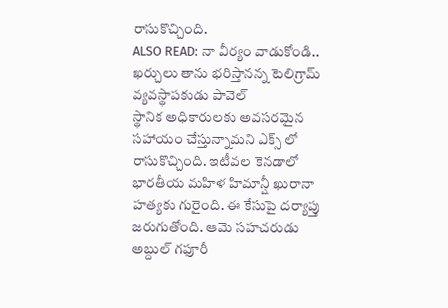రాసుకొచ్చింది.
ALSO READ: నా వీర్యం వాడుకోండి.. ఖర్చులు తాను భరిస్తానన్న టెలిగ్రామ్ వ్యవస్థాపకుడు పావెల్
స్థానిక అధికారులకు అవసరమైన సహాయం చేస్తున్నామని ఎక్స్ లో రాసుకొచ్చింది. ఇటీవల కెనడాలో భారతీయ మహిళ హిమాన్షీ ఖురానా హత్యకు గురైంది. ఈ కేసుపై దర్యాప్తు జరుగుతోంది. ఆమె సహచరుడు అబ్దుల్ గఫూరీ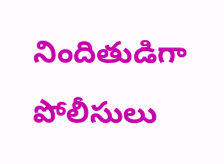నిందితుడిగా పోలీసులు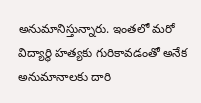అనుమానిస్తున్నారు. ఇంతలో మరో విద్యార్థి హత్యకు గురికావడంతో అనేక అనుమానాలకు దారి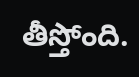తీస్తోంది.